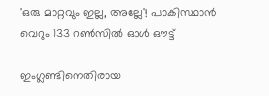'ഒരു മാറ്റവും ഇല്ല, അല്ലേ'! പാകിസ്ഥാൻ‌ വെറും 133 റൺസിൽ ഓൾ ഔട്ട്

ഇംഗ്ലണ്ടിനെതിരായ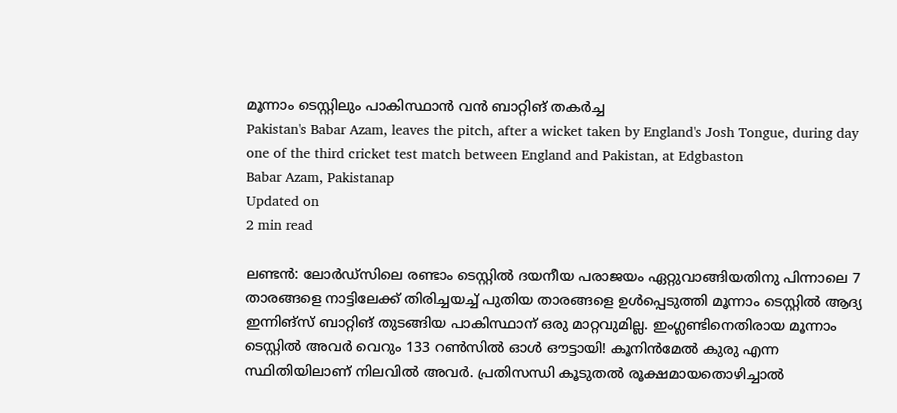മൂന്നാം ടെസ്റ്റിലും പാകിസ്ഥാൻ വൻ ബാറ്റിങ് തകർച്ച
Pakistan's Babar Azam, leaves the pitch, after a wicket taken by England's Josh Tongue, during day one of the third cricket test match between England and Pakistan, at Edgbaston
Babar Azam, Pakistanap
Updated on
2 min read

ലണ്ടൻ: ലോർഡ്സിലെ രണ്ടാം ടെസ്റ്റിൽ ദയനീയ പരാജയം ഏറ്റുവാങ്ങിയതിനു പിന്നാലെ 7 താരങ്ങളെ നാട്ടിലേക്ക് തിരിച്ചയച്ച് പുതിയ താരങ്ങളെ ഉൾപ്പെടുത്തി മൂന്നാം ടെസ്റ്റിൽ ആദ്യ ഇന്നിങ്സ് ബാറ്റിങ് തുടങ്ങിയ പാകിസ്ഥാന് ഒരു മാറ്റവുമില്ല. ഇംഗ്ലണ്ടിനെതിരായ മൂന്നാം ടെസ്റ്റിൽ അവർ വെറും 133 റൺസിൽ ഓൾ ഔട്ടായി! കൂനിൻമേൽ കുരു എന്ന സ്ഥിതിയിലാണ് നിലവിൽ അവർ. പ്രതിസന്ധി കൂടുതൽ രൂക്ഷമായതൊഴിച്ചാൽ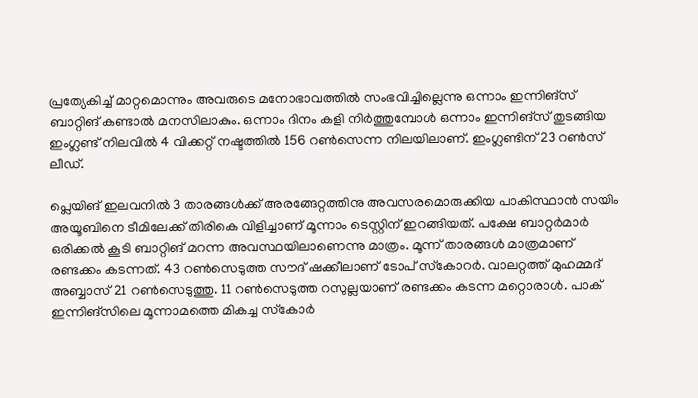പ്രത്യേകിച്ച് മാറ്റമൊന്നും അവരുടെ മനോഭാവത്തിൽ സംഭവിച്ചില്ലെന്നു ഒന്നാം ഇന്നിങ്സ് ബാറ്റിങ് കണ്ടാൽ മനസിലാകും. ഒന്നാം ദിനം കളി നിർത്തുമ്പോൾ ഒന്നാം ഇന്നിങ്സ് തുടങ്ങിയ ഇംഗ്ലണ്ട് നിലവിൽ 4 വിക്കറ്റ് നഷ്ടത്തിൽ 156 റൺസെന്ന നിലയിലാണ്. ഇംഗ്ലണ്ടിന് 23 റൺസ് ലീഡ്.

പ്ലെയിങ് ഇലവനിൽ 3 താരങ്ങൾക്ക് അരങ്ങേറ്റത്തിനു അവസരമൊരുക്കിയ പാകിസ്ഥാൻ സയിം അയൂബിനെ ടീമിലേക്ക് തിരികെ വിളിച്ചാണ് മൂന്നാം ടെസ്റ്റിന് ഇറങ്ങിയത്. പക്ഷേ ബാറ്റർമാർ ഒരിക്കൽ കൂടി ബാറ്റിങ് മറന്ന അവസ്ഥയിലാണെന്നു മാത്രം. മൂന്ന് താരങ്ങള്‍ മാത്രമാണ് രണ്ടക്കം കടന്നത്. 43 റണ്‍സെടുത്ത സൗദ് ഷക്കീലാണ് ടോപ് സ്‌കോറര്‍. വാലറ്റത്ത് മുഹമ്മദ് അബ്ബാസ് 21 റണ്‍സെടുത്തു. 11 റണ്‍സെടുത്ത റസുല്ലയാണ് രണ്ടക്കം കടന്ന മറ്റൊരാള്‍. പാക് ഇന്നിങ്‌സിലെ മൂന്നാമത്തെ മികച്ച സ്‌കോര്‍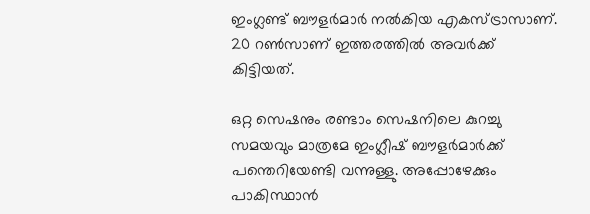ഇംഗ്ലണ്ട് ബൗളര്‍മാര്‍ നല്‍കിയ എകസ്ട്രാസാണ്. 20 റണ്‍സാണ് ഇത്തരത്തില്‍ അവര്‍ക്ക് കിട്ടിയത്.

ഒറ്റ സെഷനും രണ്ടാം സെഷനിലെ കുറച്ചു സമയവും മാത്രമേ ഇംഗ്ലീഷ് ബൗളർമാർക്ക് പന്തെറിയേണ്ടി വന്നുള്ളു. അപ്പോഴേക്കും പാകിസ്ഥാൻ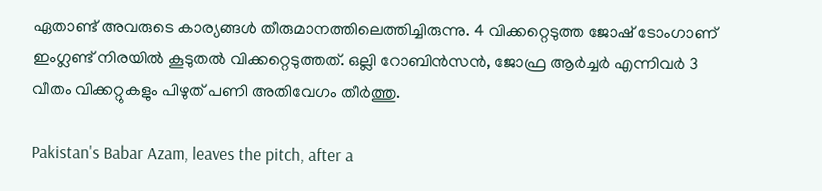ഏതാണ്ട് അവരുടെ കാര്യങ്ങൾ തീരുമാനത്തിലെത്തിച്ചിരുന്നു. 4 വിക്കറ്റെടുത്ത ജോഷ് ടോംഗാണ് ഇംഗ്ലണ്ട് നിരയില്‍ കൂടുതല്‍ വിക്കറ്റെടുത്തത്. ഒല്ലി റോബിന്‍സന്‍, ജോഫ്ര ആര്‍ച്ചര്‍ എന്നിവര്‍ 3 വീതം വിക്കറ്റുകളും പിഴുത് പണി അതിവേഗം തീര്‍ത്തു.

Pakistan's Babar Azam, leaves the pitch, after a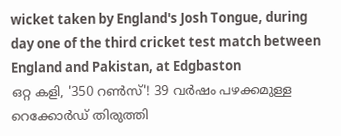wicket taken by England's Josh Tongue, during day one of the third cricket test match between England and Pakistan, at Edgbaston
ഒറ്റ കളി, '350 റൺസ്'! 39 വർഷം പഴക്കമുള്ള റെക്കോർഡ് തിരുത്തി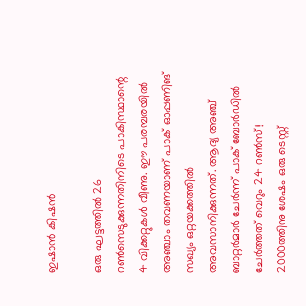ഇഷാൻ കിഷൻ

ഒരു ഘട്ടത്തിൽ 26 റൺസെടുക്കുന്നതിനിടെ പാകിസ്ഥാന്റെ 4 വിക്കറ്റുകൾ വീണു. ഈ പരമ്പരയിൽ അഞ്ചാം തവണയാണ് പാക് ഓപ്പണിങ് സഖ്യം ഒറ്റയക്കത്തിൽ അവസാനിക്കുന്നത്. ആദ്യ അഞ്ച് ബാറ്റർമാർ ചേർന്ന് പാക് ബോർഡിൽ ചേർത്തത് വെറും 24 റൺസ്! 2000ത്തിനു ശേഷം ഒരു ടെസ്റ്റ്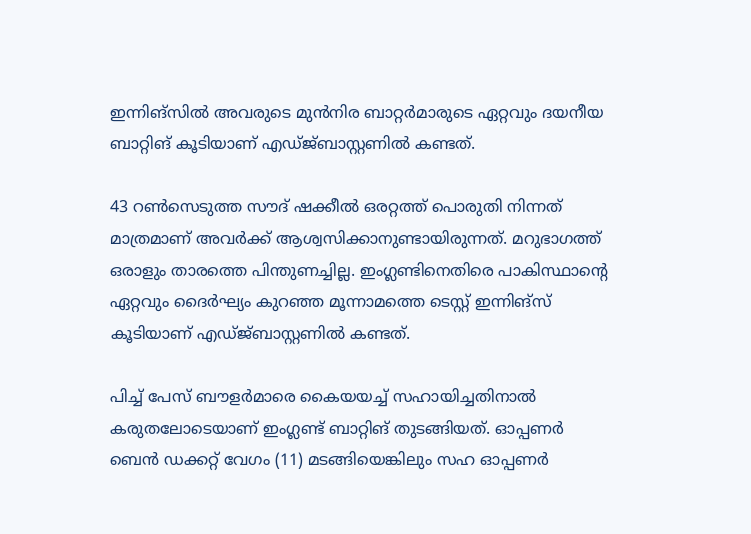ഇന്നിങ്സിൽ അവരുടെ മുൻനിര ബാറ്റർമാരുടെ ഏറ്റവും ദയനീയ ബാറ്റിങ് കൂടിയാണ് എഡ്ജ്ബാസ്റ്റണിൽ കണ്ടത്.

43 റൺസെടുത്ത സൗദ് ഷക്കീൽ ഒരറ്റത്ത് പൊരുതി നിന്നത് മാത്രമാണ് അവർക്ക് ആശ്വസിക്കാനുണ്ടായിരുന്നത്. മറുഭാഗത്ത് ഒരാളും താരത്തെ പിന്തുണച്ചില്ല. ഇംഗ്ലണ്ടിനെതിരെ പാകിസ്ഥാന്റെ ഏറ്റവും ദൈർഘ്യം കുറഞ്ഞ മൂന്നാമത്തെ ടെസ്റ്റ് ഇന്നിങ്സ് കൂടിയാണ് എഡ്ജ്ബാസ്റ്റണിൽ കണ്ടത്.

പിച്ച് പേസ് ബൗളർമാരെ കൈയയച്ച് സഹായിച്ചതിനാൽ കരുതലോടെയാണ് ഇംഗ്ലണ്ട് ബാറ്റിങ് തുടങ്ങിയത്. ഓപ്പണര്‍ ബെന്‍ ഡക്കറ്റ് വേഗം (11) മടങ്ങിയെങ്കിലും സഹ ഓപ്പണര്‍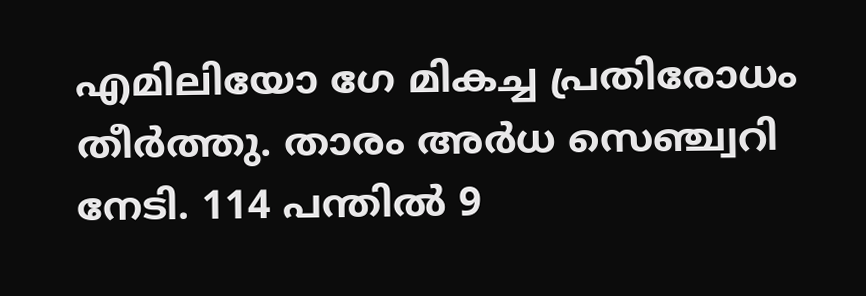എമിലിയോ ഗേ മികച്ച പ്രതിരോധം തീര്‍ത്തു. താരം അര്‍ധ സെഞ്ച്വറി നേടി. 114 പന്തില്‍ 9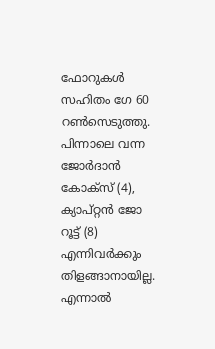ഫോറുകള്‍ സഹിതം ഗേ 60 റണ്‍സെടുത്തു. പിന്നാലെ വന്ന ജോര്‍ദാന്‍ കോക്‌സ് (4), ക്യാപ്റ്റന്‍ ജോ റൂട്ട് (8) എന്നിവര്‍ക്കും തിളങ്ങാനായില്ല. എന്നാല്‍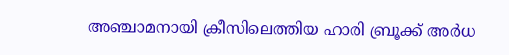അഞ്ചാമനായി ക്രീസിലെത്തിയ ഹാരി ബ്രൂക്ക് അര്‍ധ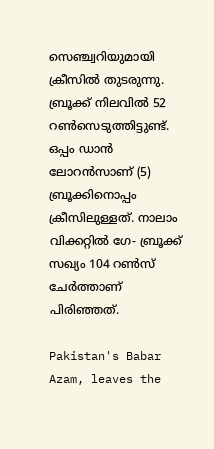സെഞ്ച്വറിയുമായി ക്രീസില്‍ തുടരുന്നു. ബ്രൂക്ക് നിലവില്‍ 52 റണ്‍സെടുത്തിട്ടുണ്ട്. ഒപ്പം ഡാന്‍ ലോറന്‍സാണ് (5) ബ്രൂക്കിനൊപ്പം ക്രീസിലുള്ളത്. നാലാം വിക്കറ്റില്‍ ഗേ- ബ്രൂക്ക് സഖ്യം 104 റണ്‍സ് ചേര്‍ത്താണ് പിരിഞ്ഞത്.

Pakistan's Babar Azam, leaves the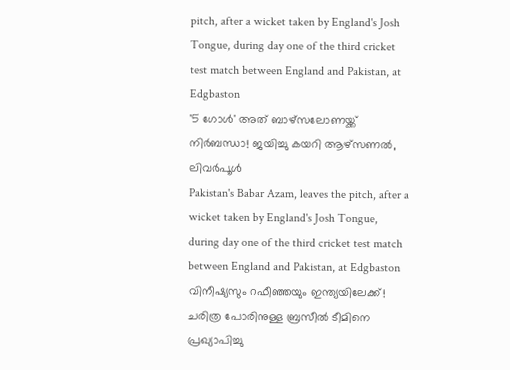pitch, after a wicket taken by England's Josh Tongue, during day one of the third cricket test match between England and Pakistan, at Edgbaston
'5 ഗോൾ' അത് ബാഴ്സലോണയ്ക്ക് നിർബന്ധാ! ജയിച്ചു കയറി ആഴ്സണൽ, ലിവർപൂൾ
Pakistan's Babar Azam, leaves the pitch, after a wicket taken by England's Josh Tongue, during day one of the third cricket test match between England and Pakistan, at Edgbaston
വിനീഷ്യസും റഫീഞ്ഞയും ഇന്ത്യയിലേക്ക്! ചരിത്ര പോരിനുള്ള ബ്രസീൽ ടീമിനെ പ്രഖ്യാപിച്ചു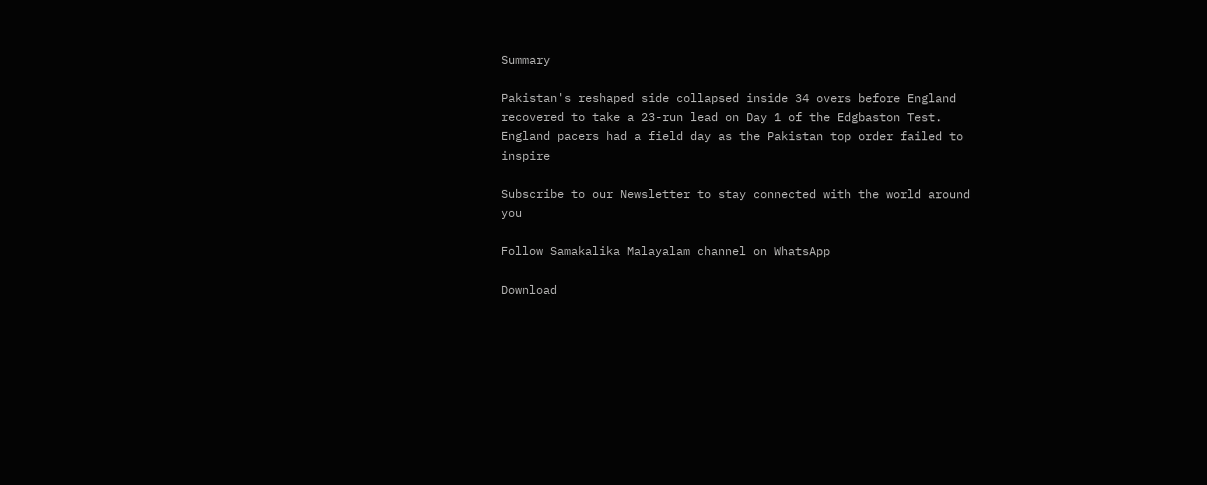Summary

Pakistan's reshaped side collapsed inside 34 overs before England recovered to take a 23-run lead on Day 1 of the Edgbaston Test. England pacers had a field day as the Pakistan top order failed to inspire

Subscribe to our Newsletter to stay connected with the world around you

Follow Samakalika Malayalam channel on WhatsApp

Download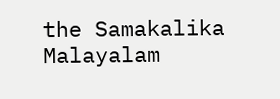the Samakalika Malayalam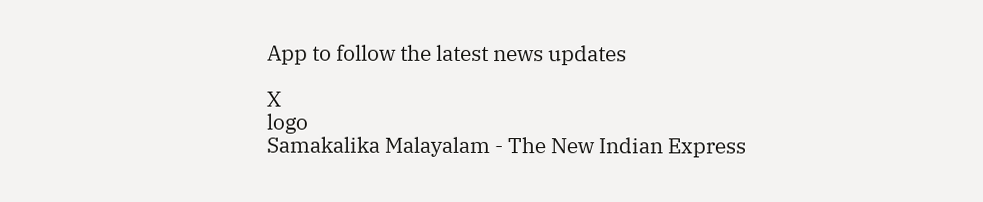App to follow the latest news updates

X
logo
Samakalika Malayalam - The New Indian Express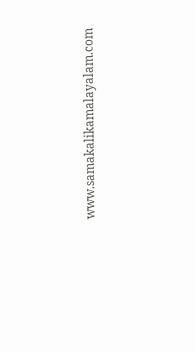www.samakalikamalayalam.com